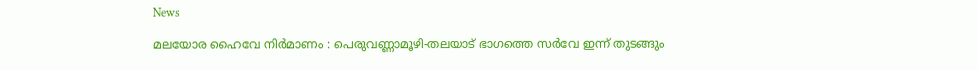News

മലയോര ഹൈവേ നിർമാണം : പെരുവണ്ണാമൂഴി-തലയാട് ഭാഗത്തെ സർവേ ഇന്ന്‌ തുടങ്ങും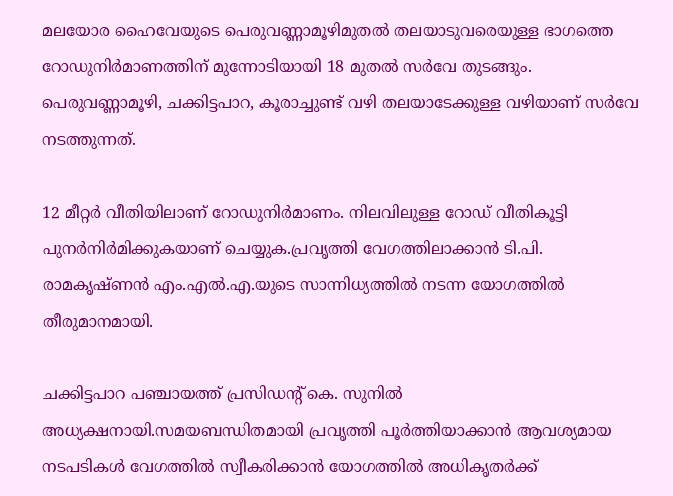മലയോര ഹൈവേയുടെ പെരുവണ്ണാമൂഴിമുതൽ തലയാടുവരെയുള്ള ഭാഗത്തെ റോഡുനിർമാണത്തിന് മുന്നോടിയായി 18 മുതൽ സർവേ തുടങ്ങും. പെരുവണ്ണാമൂഴി, ചക്കിട്ടപാറ, കൂരാച്ചുണ്ട് വഴി തലയാടേക്കുള്ള വഴിയാണ് സർവേ നടത്തുന്നത്.

12 മീറ്റർ വീതിയിലാണ് റോഡുനിർമാണം. നിലവിലുള്ള റോഡ് വീതികൂട്ടി പുനർനിർമിക്കുകയാണ് ചെയ്യുക.പ്രവൃത്തി വേഗത്തിലാക്കാൻ ടി.പി. രാമകൃഷ്ണൻ എം.എൽ.എ.യുടെ സാന്നിധ്യത്തിൽ നടന്ന യോഗത്തിൽ തീരുമാനമായി.

ചക്കിട്ടപാറ പഞ്ചായത്ത് പ്രസിഡന്റ് കെ. സുനിൽ അധ്യക്ഷനായി.സമയബന്ധിതമായി പ്രവൃത്തി പൂർത്തിയാക്കാൻ ആവശ്യമായ നടപടികൾ വേഗത്തിൽ സ്വീകരിക്കാൻ യോഗത്തിൽ അധികൃതർക്ക്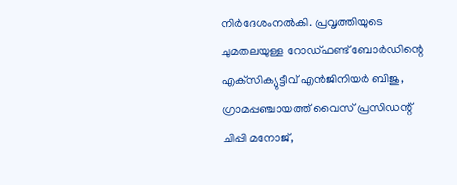നിർദേശംനൽകി. പ്രവൃത്തിയുടെ ചുമതലയുള്ള റോഡ്ഫണ്ട് ബോർഡിന്റെ എക്‌സിക്യുട്ടീവ് എൻജിനിയർ ബിജു, ഗ്രാമപ്പഞ്ചായത്ത് വൈസ് പ്രസിഡന്റ് ചിപ്പി മനോജ്,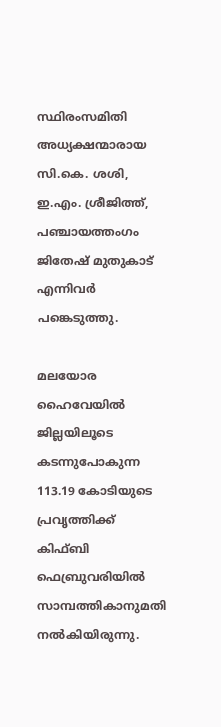സ്ഥിരംസമിതി അധ്യക്ഷന്മാരായ സി.കെ. ശശി, ഇ.എം. ശ്രീജിത്ത്, പഞ്ചായത്തംഗം ജിതേഷ് മുതുകാട് എന്നിവർ പങ്കെടുത്തു.

മലയോര ഹൈവേയിൽ ജില്ലയിലൂടെ കടന്നുപോകുന്ന 113.19 കോടിയുടെ പ്രവൃത്തിക്ക് കിഫ്ബി ഫെബ്രുവരിയിൽ സാമ്പത്തികാനുമതി നൽകിയിരുന്നു.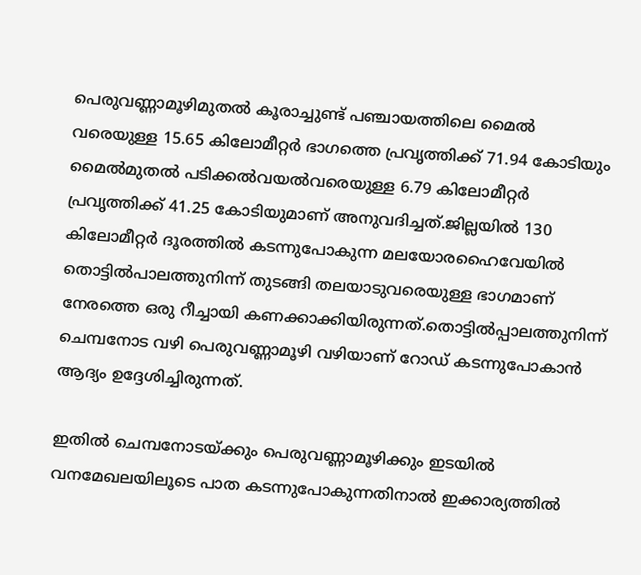പെരുവണ്ണാമൂഴിമുതൽ കൂരാച്ചുണ്ട് പഞ്ചായത്തിലെ മൈൽ വരെയുള്ള 15.65 കിലോമീറ്റർ ഭാഗത്തെ പ്രവൃത്തിക്ക് 71.94 കോടിയും മൈൽമുതൽ പടിക്കൽവയൽവരെയുള്ള 6.79 കിലോമീറ്റർ പ്രവൃത്തിക്ക് 41.25 കോടിയുമാണ് അനുവദിച്ചത്.ജില്ലയിൽ 130 കിലോമീറ്റർ ദൂരത്തിൽ കടന്നുപോകുന്ന മലയോരഹൈവേയിൽ തൊട്ടിൽപാലത്തുനിന്ന് തുടങ്ങി തലയാടുവരെയുള്ള ഭാഗമാണ് നേരത്തെ ഒരു റീച്ചായി കണക്കാക്കിയിരുന്നത്.തൊട്ടിൽപ്പാലത്തുനിന്ന് ചെമ്പനോട വഴി പെരുവണ്ണാമൂഴി വഴിയാണ് റോഡ് കടന്നുപോകാൻ ആദ്യം ഉദ്ദേശിച്ചിരുന്നത്.

ഇതിൽ ചെമ്പനോടയ്ക്കും പെരുവണ്ണാമൂഴിക്കും ഇടയിൽ വനമേഖലയിലൂടെ പാത കടന്നുപോകുന്നതിനാൽ ഇക്കാര്യത്തിൽ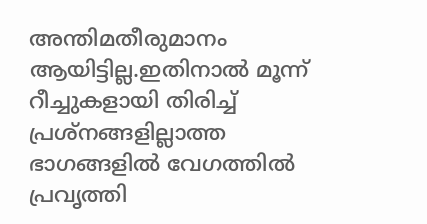അന്തിമതീരുമാനം ആയിട്ടില്ല.ഇതിനാൽ മൂന്ന് റീച്ചുകളായി തിരിച്ച് പ്രശ്നങ്ങളില്ലാത്ത ഭാഗങ്ങളിൽ വേഗത്തിൽ പ്രവൃത്തി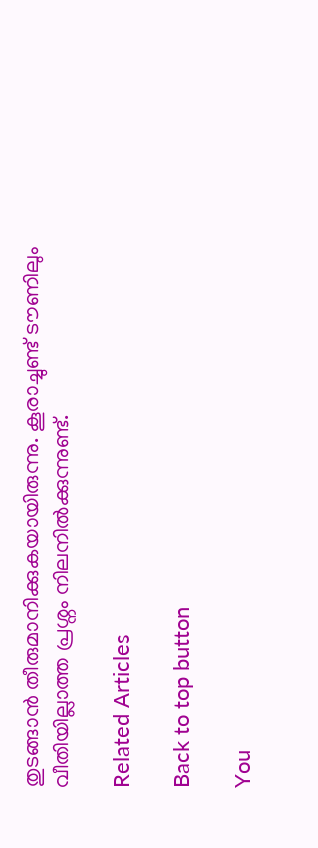തുടങ്ങാൻ തീരുമാനിക്കുകയായിരുന്നു. കൂരാച്ചുണ്ട് ടൗണിലും വീതിയില്ലാത്ത പ്രശ്നം നിലനിൽക്കുന്നുണ്ട്.

Related Articles

Back to top button

You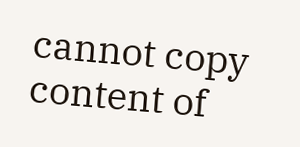cannot copy content of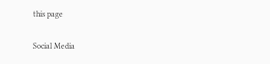this page

Social Media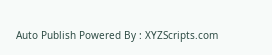Auto Publish Powered By : XYZScripts.com